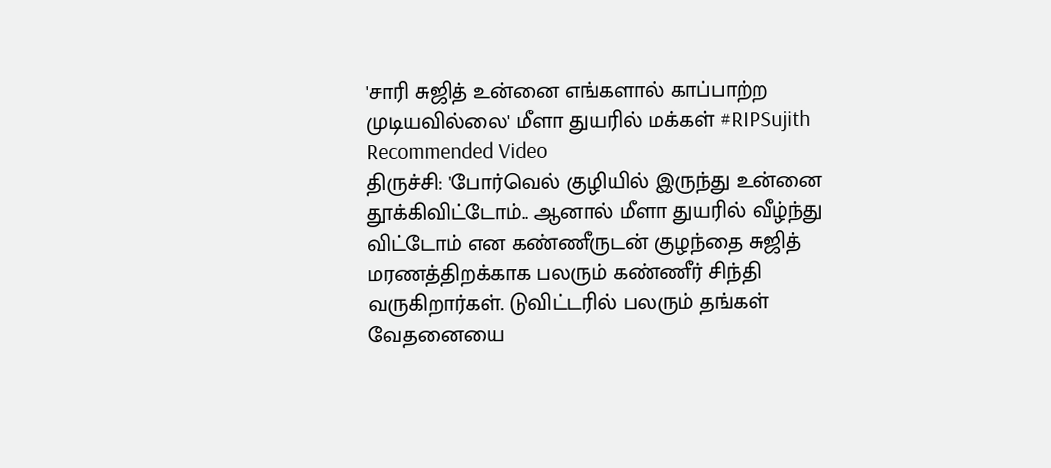'சாரி சுஜித் உன்னை எங்களால் காப்பாற்ற முடியவில்லை' மீளா துயரில் மக்கள் #RIPSujith
Recommended Video
திருச்சி: 'போர்வெல் குழியில் இருந்து உன்னை தூக்கிவிட்டோம்.. ஆனால் மீளா துயரில் வீழ்ந்து விட்டோம் என கண்ணீருடன் குழந்தை சுஜித் மரணத்திறக்காக பலரும் கண்ணீர் சிந்தி வருகிறார்கள். டுவிட்டரில் பலரும் தங்கள் வேதனையை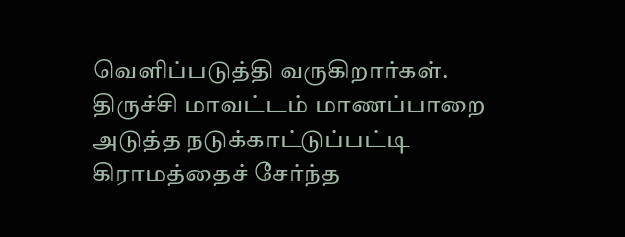வெளிப்படுத்தி வருகிறார்கள்.
திருச்சி மாவட்டம் மாணப்பாறை அடுத்த நடுக்காட்டுப்பட்டி கிராமத்தைச் சேர்ந்த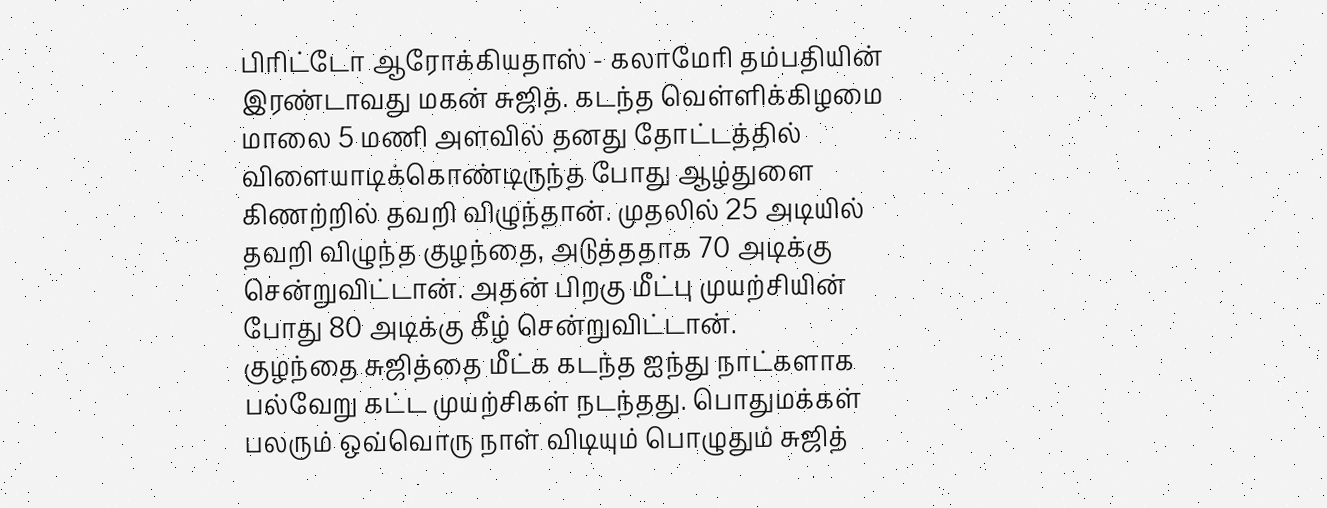பிரிட்டோ ஆரோக்கியதாஸ் - கலாமேரி தம்பதியின் இரண்டாவது மகன் சுஜித். கடந்த வெள்ளிக்கிழமை மாலை 5 மணி அளவில் தனது தோட்டத்தில் விளையாடிக்கொண்டிருந்த போது ஆழ்துளை கிணற்றில் தவறி விழுந்தான். முதலில் 25 அடியில் தவறி விழுந்த குழந்தை, அடுத்ததாக 70 அடிக்கு சென்றுவிட்டான். அதன் பிறகு மீட்பு முயற்சியின் போது 80 அடிக்கு கீழ் சென்றுவிட்டான்.
குழந்தை சுஜித்தை மீட்க கடந்த ஐந்து நாட்களாக பல்வேறு கட்ட முயற்சிகள் நடந்தது. பொதுமக்கள் பலரும் ஒவ்வொரு நாள் விடியும் பொழுதும் சுஜித்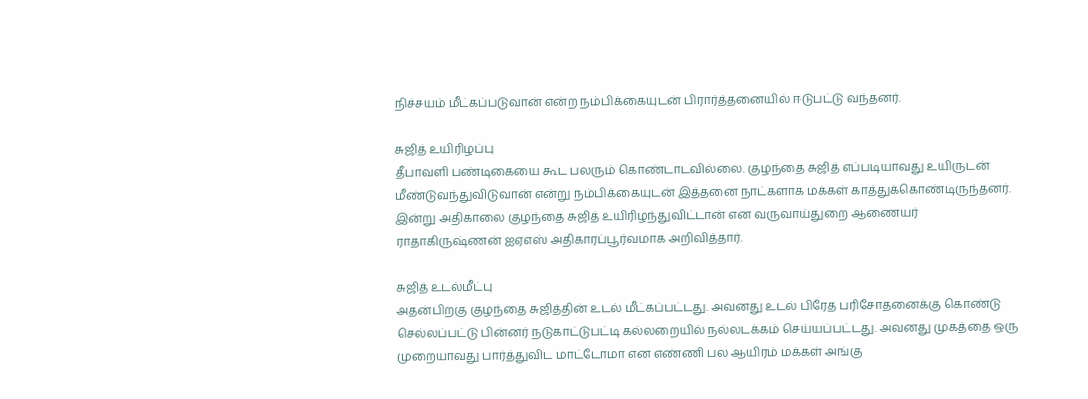நிச்சயம் மீட்கப்படுவான் என்ற நம்பிக்கையுடன் பிரார்த்தனையில் ஈடுபட்டு வந்தனர்.

சுஜித் உயிரிழப்பு
தீபாவளி பண்டிகையை கூட பலரும் கொண்டாடவில்லை. குழந்தை சுஜித் எப்படியாவது உயிருடன் மீண்டுவந்துவிடுவான் என்று நம்பிக்கையுடன் இத்தனை நாட்களாக மக்கள் காத்துக்கொண்டிருந்தனர். இன்று அதிகாலை குழந்தை சுஜித் உயிரிழந்துவிட்டான் என வருவாய்துறை ஆணையர் ராதாகிருஷ்ணன் ஐஏஎஸ் அதிகாரப்பூர்வமாக அறிவித்தார்.

சுஜித் உடல்மீட்பு
அதன்பிறகு குழந்தை சுஜித்தின் உடல் மீட்கப்பட்டது. அவனது உடல் பிரேத பரிசோதனைக்கு கொண்டு செல்லப்பட்டு பின்னர் நடுகாட்டுபட்டி கல்லறையில் நல்லடக்கம் செய்யப்பட்டது. அவனது முகத்தை ஒரு முறையாவது பார்த்துவிட மாட்டோமா என எண்ணி பல ஆயிரம் மக்கள் அங்கு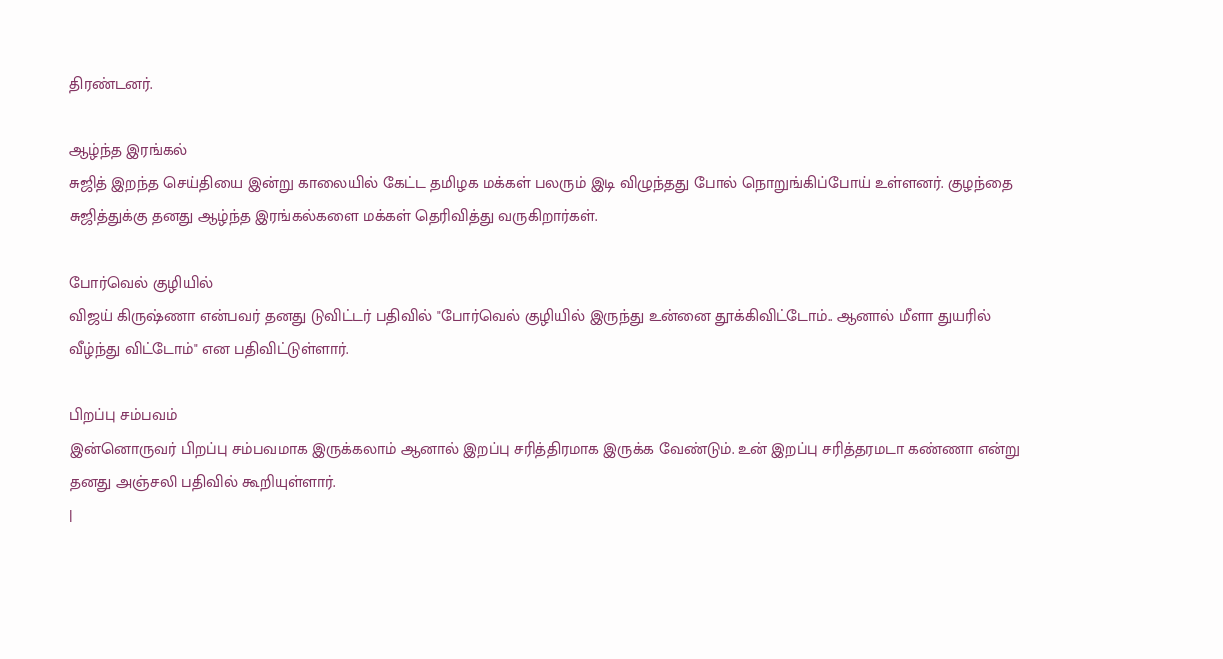திரண்டனர்.

ஆழ்ந்த இரங்கல்
சுஜித் இறந்த செய்தியை இன்று காலையில் கேட்ட தமிழக மக்கள் பலரும் இடி விழுந்தது போல் நொறுங்கிப்போய் உள்ளனர். குழந்தை சுஜித்துக்கு தனது ஆழ்ந்த இரங்கல்களை மக்கள் தெரிவித்து வருகிறார்கள்.

போர்வெல் குழியில்
விஜய் கிருஷ்ணா என்பவர் தனது டுவிட்டர் பதிவில் "போர்வெல் குழியில் இருந்து உன்னை தூக்கிவிட்டோம்.. ஆனால் மீளா துயரில் வீழ்ந்து விட்டோம்" என பதிவிட்டுள்ளார்.

பிறப்பு சம்பவம்
இன்னொருவர் பிறப்பு சம்பவமாக இருக்கலாம் ஆனால் இறப்பு சரித்திரமாக இருக்க வேண்டும். உன் இறப்பு சரித்தரமடா கண்ணா என்று தனது அஞ்சலி பதிவில் கூறியுள்ளார்.
|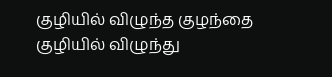குழியில் விழுந்த குழந்தை
குழியில் விழுந்து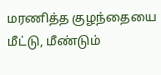மரணித்த குழந்தையை மீட்டு, மீண்டும்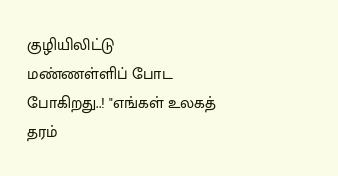குழியிலிட்டு மண்ணள்ளிப் போட போகிறது..! "எங்கள் உலகத் தரம்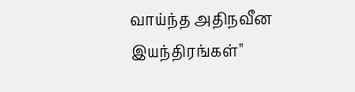வாய்ந்த அதிநவீன இயந்திரங்கள்"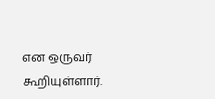என ஒருவர் கூறியுள்ளார்.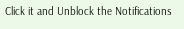Click it and Unblock the Notifications